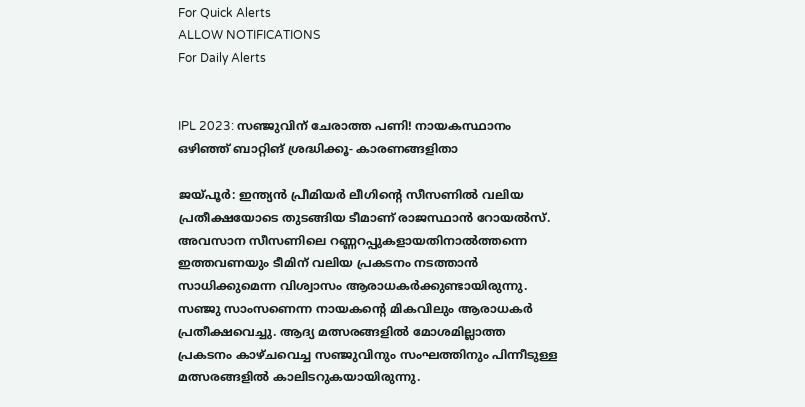For Quick Alerts
ALLOW NOTIFICATIONS
For Daily Alerts


IPL 2023: സഞ്ജുവിന് ചേരാത്ത പണി! നായകസ്ഥാനം ഒഴിഞ്ഞ് ബാറ്റിങ് ശ്രദ്ധിക്കൂ- കാരണങ്ങളിതാ

ജയ്പൂര്‍: ഇന്ത്യന്‍ പ്രീമിയര്‍ ലീഗിന്റെ സീസണില്‍ വലിയ പ്രതീക്ഷയോടെ തുടങ്ങിയ ടീമാണ് രാജസ്ഥാന്‍ റോയല്‍സ്. അവസാന സീസണിലെ റണ്ണറപ്പുകളായതിനാല്‍ത്തന്നെ ഇത്തവണയും ടീമിന് വലിയ പ്രകടനം നടത്താന്‍ സാധിക്കുമെന്ന വിശ്വാസം ആരാധകര്‍ക്കുണ്ടായിരുന്നു. സഞ്ജു സാംസണെന്ന നായകന്റെ മികവിലും ആരാധകര്‍ പ്രതീക്ഷവെച്ചു. ആദ്യ മത്സരങ്ങളില്‍ മോശമില്ലാത്ത പ്രകടനം കാഴ്ചവെച്ച സഞ്ജുവിനും സംഘത്തിനും പിന്നീടുള്ള മത്സരങ്ങളില്‍ കാലിടറുകയായിരുന്നു.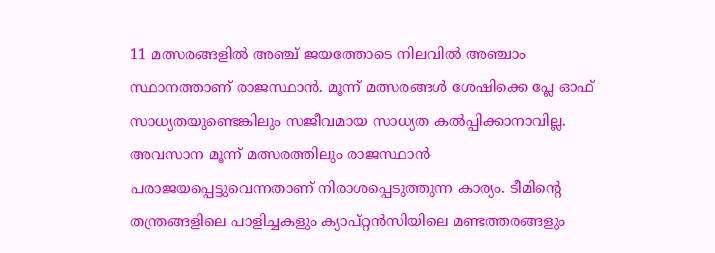11 മത്സരങ്ങളില്‍ അഞ്ച് ജയത്തോടെ നിലവില്‍ അഞ്ചാം സ്ഥാനത്താണ് രാജസ്ഥാന്‍. മൂന്ന് മത്സരങ്ങള്‍ ശേഷിക്കെ പ്ലേ ഓഫ് സാധ്യതയുണ്ടെങ്കിലും സജീവമായ സാധ്യത കല്‍പ്പിക്കാനാവില്ല. അവസാന മൂന്ന് മത്സരത്തിലും രാജസ്ഥാന്‍ പരാജയപ്പെട്ടുവെന്നതാണ് നിരാശപ്പെടുത്തുന്ന കാര്യം. ടീമിന്റെ തന്ത്രങ്ങളിലെ പാളിച്ചകളും ക്യാപ്റ്റന്‍സിയിലെ മണ്ടത്തരങ്ങളും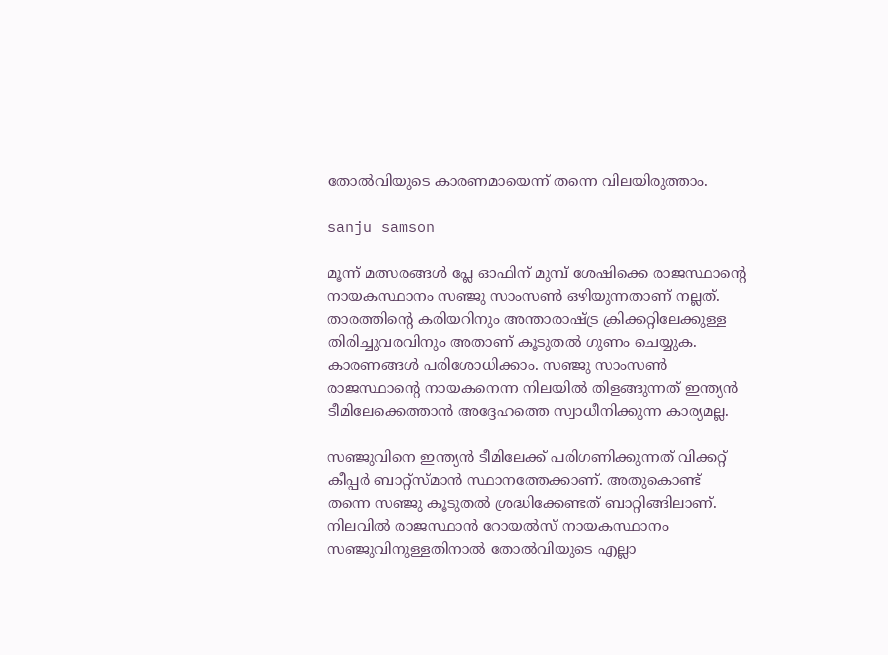തോല്‍വിയുടെ കാരണമായെന്ന് തന്നെ വിലയിരുത്താം.

sanju samson

മൂന്ന് മത്സരങ്ങള്‍ പ്ലേ ഓഫിന് മുമ്പ് ശേഷിക്കെ രാജസ്ഥാന്റെ നായകസ്ഥാനം സഞ്ജു സാംസണ്‍ ഒഴിയുന്നതാണ് നല്ലത്. താരത്തിന്റെ കരിയറിനും അന്താരാഷ്ട്ര ക്രിക്കറ്റിലേക്കുള്ള തിരിച്ചുവരവിനും അതാണ് കൂടുതല്‍ ഗുണം ചെയ്യുക. കാരണങ്ങള്‍ പരിശോധിക്കാം. സഞ്ജു സാംസണ്‍ രാജസ്ഥാന്റെ നായകനെന്ന നിലയില്‍ തിളങ്ങുന്നത് ഇന്ത്യന്‍ ടീമിലേക്കെത്താന്‍ അദ്ദേഹത്തെ സ്വാധീനിക്കുന്ന കാര്യമല്ല.

സഞ്ജുവിനെ ഇന്ത്യന്‍ ടീമിലേക്ക് പരിഗണിക്കുന്നത് വിക്കറ്റ് കീപ്പര്‍ ബാറ്റ്‌സ്മാന്‍ സ്ഥാനത്തേക്കാണ്. അതുകൊണ്ട് തന്നെ സഞ്ജു കൂടുതല്‍ ശ്രദ്ധിക്കേണ്ടത് ബാറ്റിങ്ങിലാണ്. നിലവില്‍ രാജസ്ഥാന്‍ റോയല്‍സ് നായകസ്ഥാനം സഞ്ജുവിനുള്ളതിനാല്‍ തോല്‍വിയുടെ എല്ലാ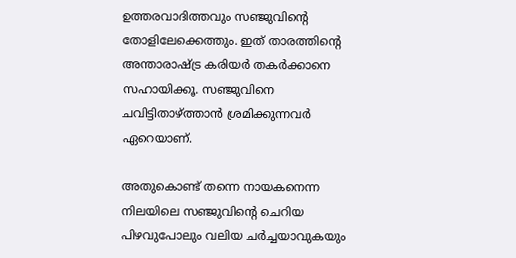ഉത്തരവാദിത്തവും സഞ്ജുവിന്റെ തോളിലേക്കെത്തും. ഇത് താരത്തിന്റെ അന്താരാഷ്ട്ര കരിയര്‍ തകര്‍ക്കാനെ സഹായിക്കൂ. സഞ്ജുവിനെ ചവിട്ടിതാഴ്ത്താന്‍ ശ്രമിക്കുന്നവര്‍ ഏറെയാണ്.

അതുകൊണ്ട് തന്നെ നായകനെന്ന നിലയിലെ സഞ്ജുവിന്റെ ചെറിയ പിഴവുപോലും വലിയ ചര്‍ച്ചയാവുകയും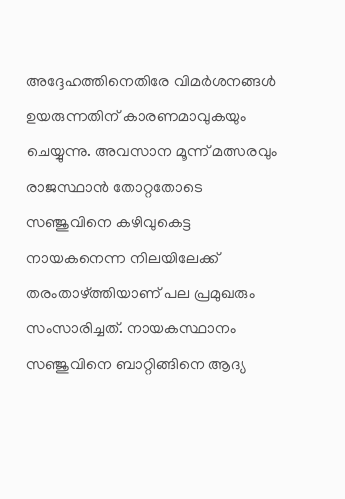അദ്ദേഹത്തിനെതിരേ വിമര്‍ശനങ്ങള്‍ ഉയരുന്നതിന് കാരണമാവുകയും ചെയ്യുന്നു. അവസാന മൂന്ന് മത്സരവും രാജസ്ഥാന്‍ തോറ്റതോടെ സഞ്ജുവിനെ കഴിവുകെട്ട നായകനെന്ന നിലയിലേക്ക് തരംതാഴ്ത്തിയാണ് പല പ്രമുഖരും സംസാരിച്ചത്. നായകസ്ഥാനം സഞ്ജുവിനെ ബാറ്റിങ്ങിനെ ആദ്യ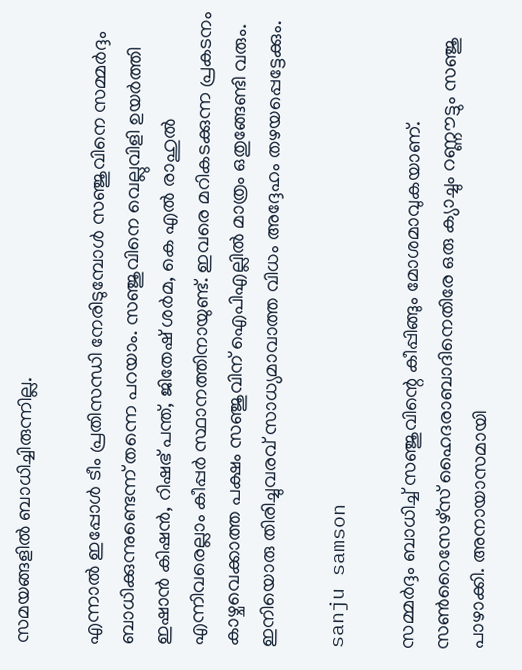സമയങ്ങളില്‍ ബാധിച്ചിരുന്നില്ല.

എന്നാല്‍ ഇപ്പോള്‍ ടീം പ്രതിസന്ധി നേരിടുമ്പോള്‍ സഞ്ജുവിനെ സമ്മര്‍ദ്ദം ബാധിക്കുന്നുണ്ടെന്ന് തന്നെ പറയാം. സഞ്ജുവിനെ വെല്ലുവിളി ഉയര്‍ത്തി ഇഷാന്‍ കിഷന്‍, റിഷഭ് പന്ത്, ജിതേഷ് ശര്‍മ, കെ എല്‍ രാഹുല്‍ എന്നിവരെല്ലാം കീപ്പര്‍ സ്ഥാനത്തിനായുണ്ട്. ഇവരെ മറികടക്കുന്ന പ്രകടനം കാഴ്ചവെക്കാത്ത പക്ഷം സഞ്ജുവിന് ഐപിഎല്ലില്‍ മാത്രം ഒതുങ്ങേണ്ടി വരും. ഇനിയൊരു തിരിച്ചുവരവ് സാധ്യമാവാത്ത വിധം അദ്ദേഹം തഴയപ്പെട്ടേക്കും.

sanju samson

സമ്മര്‍ദ്ദം ബാധിച്ച് സഞ്ജുവിന്റെ കീപ്പിങ്ങും മോശമാവുകയാണ്. സണ്‍റൈസേഴ്‌സ് ഹൈദരാബാദിനെതിരേ ഒരു ക്യാച്ചും റണ്ണൗട്ടും സഞ്ജു പാഴാക്കി. അനായാസമായി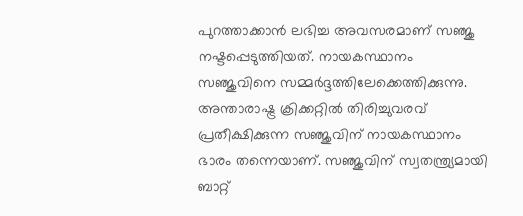പുറത്താക്കാന്‍ ലഭിച്ച അവസരമാണ് സഞ്ജു നഷ്ടപ്പെടുത്തിയത്. നായകസ്ഥാനം സഞ്ജുവിനെ സമ്മര്‍ദ്ദത്തിലേക്കെത്തിക്കുന്നു. അന്താരാഷ്ട്ര ക്രിക്കറ്റില്‍ തിരിച്ചുവരവ് പ്രതീക്ഷിക്കുന്ന സഞ്ജുവിന് നായകസ്ഥാനം ഭാരം തന്നെയാണ്. സഞ്ജുവിന് സ്വതന്ത്ര്യമായി ബാറ്റ്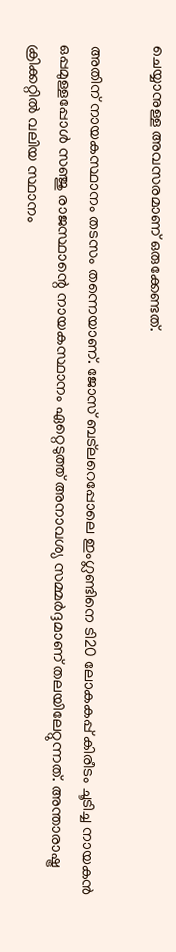ചെയ്യാനുള്ള അവസരമാണ് ഒരുക്കേണ്ടത്.

അതിന് നായകസ്ഥാനം തടസം തന്നെയാണ്. ജോസ് ബട്‌ലറെപ്പോലെ ഇംഗ്ലണ്ടിനെ ടി20 ലോകകപ്പ് കിരീടം ചൂടിച്ച നായകന്‍ ഒപ്പമുള്ളപ്പോള്‍ സഞ്ജു രാജസ്ഥാന്റെ നായകസ്ഥാനം ഏറ്റെടുത്ത് അനാവശ്യ സമ്മര്‍ദ്ദമാണ് തലയിലേറ്റുന്നത്. അന്താരാഷ്ട്ര ക്രിക്കറ്റില്‍ വലിയ സ്ഥാനം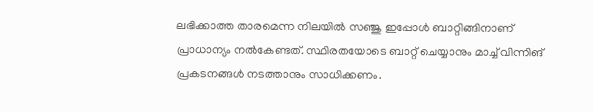ലഭിക്കാത്ത താരമെന്ന നിലയില്‍ സഞ്ജു ഇപ്പോള്‍ ബാറ്റിങ്ങിനാണ് പ്രാധാന്യം നല്‍കേണ്ടത്. സ്ഥിരതയോടെ ബാറ്റ് ചെയ്യാനും മാച്ച് വിന്നിങ് പ്രകടനങ്ങള്‍ നടത്താനും സാധിക്കണം.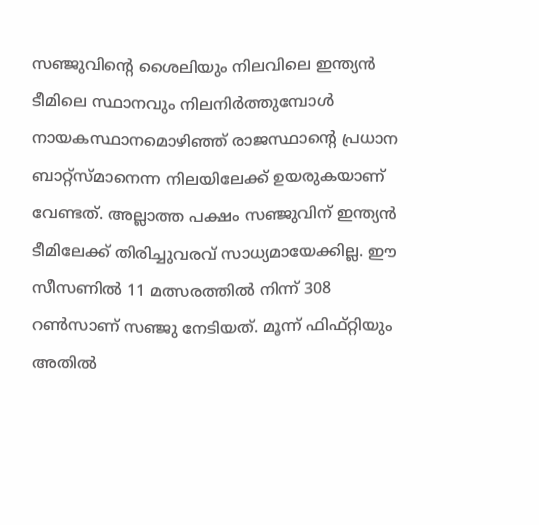സഞ്ജുവിന്റെ ശൈലിയും നിലവിലെ ഇന്ത്യന്‍ ടീമിലെ സ്ഥാനവും നിലനിര്‍ത്തുമ്പോള്‍ നായകസ്ഥാനമൊഴിഞ്ഞ് രാജസ്ഥാന്റെ പ്രധാന ബാറ്റ്‌സ്മാനെന്ന നിലയിലേക്ക് ഉയരുകയാണ് വേണ്ടത്. അല്ലാത്ത പക്ഷം സഞ്ജുവിന് ഇന്ത്യന്‍ ടീമിലേക്ക് തിരിച്ചുവരവ് സാധ്യമായേക്കില്ല. ഈ സീസണില്‍ 11 മത്സരത്തില്‍ നിന്ന് 308 റണ്‍സാണ് സഞ്ജു നേടിയത്. മൂന്ന് ഫിഫ്റ്റിയും അതില്‍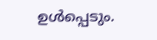ഉള്‍പ്പെടും.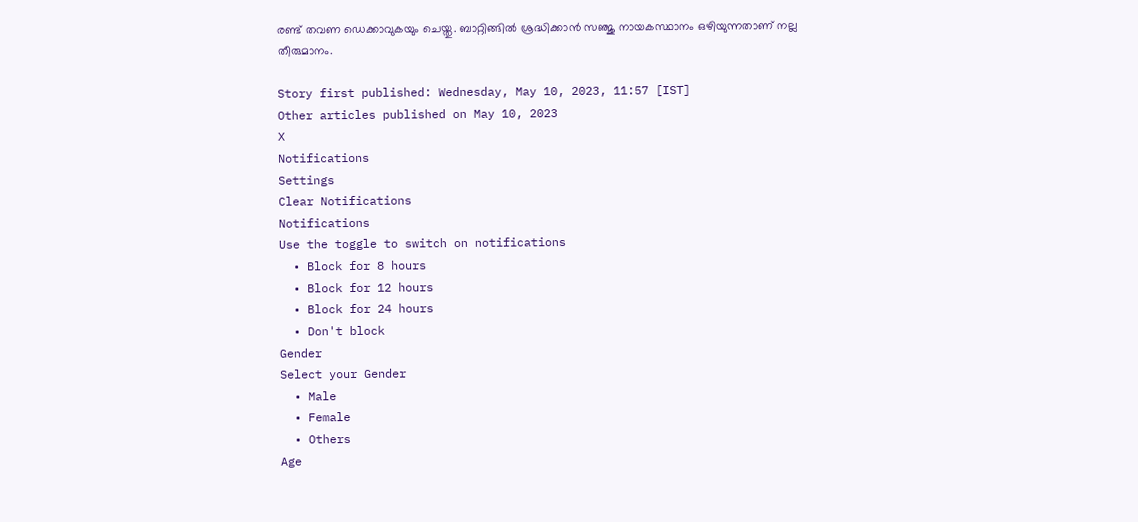രണ്ട് തവണ ഡെക്കാവുകയും ചെയ്തു. ബാറ്റിങ്ങില്‍ ശ്രദ്ധിക്കാന്‍ സഞ്ജു നായകസ്ഥാനം ഒഴിയുന്നതാണ് നല്ല തീരുമാനം.

Story first published: Wednesday, May 10, 2023, 11:57 [IST]
Other articles published on May 10, 2023
X
Notifications
Settings
Clear Notifications
Notifications
Use the toggle to switch on notifications
  • Block for 8 hours
  • Block for 12 hours
  • Block for 24 hours
  • Don't block
Gender
Select your Gender
  • Male
  • Female
  • Others
Age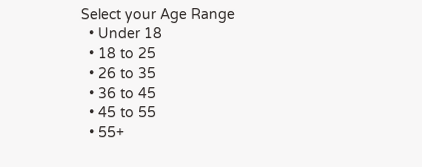Select your Age Range
  • Under 18
  • 18 to 25
  • 26 to 35
  • 36 to 45
  • 45 to 55
  • 55+